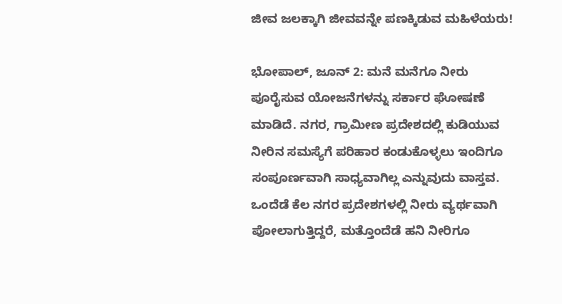ಜೀವ ಜಲಕ್ಕಾಗಿ ಜೀವವನ್ನೇ ಪಣಕ್ಕಿಡುವ ಮಹಿಳೆಯರು!

ಭೋಪಾಲ್, ಜೂನ್ 2: ಮನೆ ಮನೆಗೂ ನೀರು ಪೂರೈಸುವ ಯೋಜನೆಗಳನ್ನು ಸರ್ಕಾರ ಘೋಷಣೆ ಮಾಡಿದೆ. ನಗರ, ಗ್ರಾಮೀಣ ಪ್ರದೇಶದಲ್ಲಿ ಕುಡಿಯುವ ನೀರಿನ ಸಮಸ್ಯೆಗೆ ಪರಿಹಾರ ಕಂಡುಕೊಳ್ಳಲು ಇಂದಿಗೂ ಸಂಪೂರ್ಣವಾಗಿ ಸಾಧ್ಯವಾಗಿಲ್ಲ ಎನ್ನುವುದು ವಾಸ್ತವ. ಒಂದೆಡೆ ಕೆಲ ನಗರ ಪ್ರದೇಶಗಳಲ್ಲಿ ನೀರು ವ್ಯರ್ಥವಾಗಿ ಪೋಲಾಗುತ್ತಿದ್ದರೆ, ಮತ್ತೊಂದೆಡೆ ಹನಿ ನೀರಿಗೂ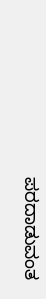ಪರದಾಡುವಂತ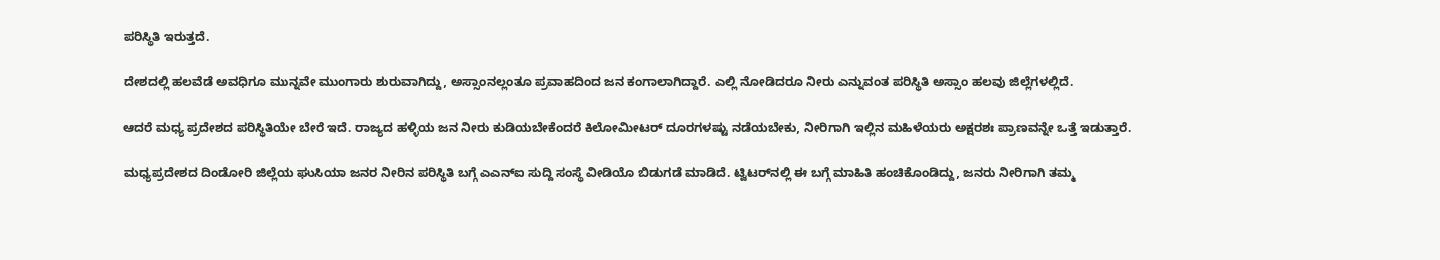ಪರಿಸ್ಥಿತಿ ಇರುತ್ತದೆ.

ದೇಶದಲ್ಲಿ ಹಲವೆಡೆ ಅವಧಿಗೂ ಮುನ್ನವೇ ಮುಂಗಾರು ಶುರುವಾಗಿದ್ದು, ಅಸ್ಸಾಂನಲ್ಲಂತೂ ಪ್ರವಾಹದಿಂದ ಜನ ಕಂಗಾಲಾಗಿದ್ದಾರೆ. ಎಲ್ಲಿ ನೋಡಿದರೂ ನೀರು ಎನ್ನುವಂತ ಪರಿಸ್ಥಿತಿ ಅಸ್ಸಾಂ ಹಲವು ಜಿಲ್ಲೆಗಳಲ್ಲಿದೆ.

ಆದರೆ ಮಧ್ಯ ಪ್ರದೇಶದ ಪರಿಸ್ಥಿತಿಯೇ ಬೇರೆ ಇದೆ. ರಾಜ್ಯದ ಹಳ್ಳಿಯ ಜನ ನೀರು ಕುಡಿಯಬೇಕೆಂದರೆ ಕಿಲೋಮೀಟರ್ ದೂರಗಳಷ್ಟು ನಡೆಯಬೇಕು, ನೀರಿಗಾಗಿ ಇಲ್ಲಿನ ಮಹಿಳೆಯರು ಅಕ್ಷರಶಃ ಪ್ರಾಣವನ್ನೇ ಒತ್ತೆ ಇಡುತ್ತಾರೆ.

ಮಧ್ಯಪ್ರದೇಶದ ದಿಂಡೋರಿ ಜಿಲ್ಲೆಯ ಘುಸಿಯಾ ಜನರ ನೀರಿನ ಪರಿಸ್ಥಿತಿ ಬಗ್ಗೆ ಎಎನ್‌ಐ ಸುದ್ದಿ ಸಂಸ್ಥೆ ವೀಡಿಯೊ ಬಿಡುಗಡೆ ಮಾಡಿದೆ. ಟ್ವಿಟರ್‌ನಲ್ಲಿ ಈ ಬಗ್ಗೆ ಮಾಹಿತಿ ಹಂಚಿಕೊಂಡಿದ್ದು, ಜನರು ನೀರಿಗಾಗಿ ತಮ್ಮ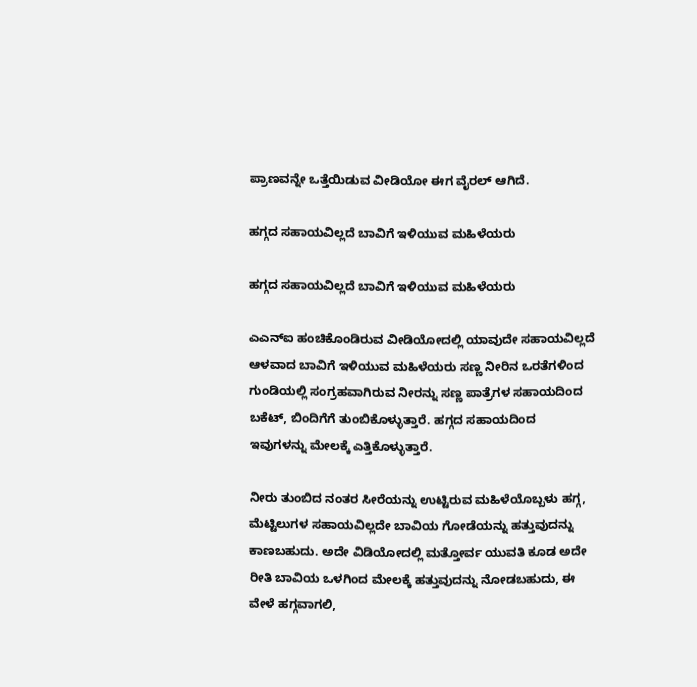ಪ್ರಾಣವನ್ನೇ ಒತ್ತೆಯಿಡುವ ವೀಡಿಯೋ ಈಗ ವೈರಲ್ ಆಗಿದೆ.

ಹಗ್ಗದ ಸಹಾಯವಿಲ್ಲದೆ ಬಾವಿಗೆ ಇಳಿಯುವ ಮಹಿಳೆಯರು

ಹಗ್ಗದ ಸಹಾಯವಿಲ್ಲದೆ ಬಾವಿಗೆ ಇಳಿಯುವ ಮಹಿಳೆಯರು

ಎಎನ್‌ಐ ಹಂಚಿಕೊಂಡಿರುವ ವೀಡಿಯೋದಲ್ಲಿ ಯಾವುದೇ ಸಹಾಯವಿಲ್ಲದೆ ಆಳವಾದ ಬಾವಿಗೆ ಇಳಿಯುವ ಮಹಿಳೆಯರು ಸಣ್ಣ ನೀರಿನ ಒರತೆಗಳಿಂದ ಗುಂಡಿಯಲ್ಲಿ ಸಂಗ್ರಹವಾಗಿರುವ ನೀರನ್ನು ಸಣ್ಣ ಪಾತ್ರೆಗಳ ಸಹಾಯದಿಂದ ಬಕೆಟ್, ಬಿಂದಿಗೆಗೆ ತುಂಬಿಕೊಳ್ಳುತ್ತಾರೆ. ಹಗ್ಗದ ಸಹಾಯದಿಂದ ಇವುಗಳನ್ನು ಮೇಲಕ್ಕೆ ಎತ್ತಿಕೊಳ್ಳುತ್ತಾರೆ.

ನೀರು ತುಂಬಿದ ನಂತರ ಸೀರೆಯನ್ನು ಉಟ್ಟಿರುವ ಮಹಿಳೆಯೊಬ್ಬಳು ಹಗ್ಗ, ಮೆಟ್ಟಿಲುಗಳ ಸಹಾಯವಿಲ್ಲದೇ ಬಾವಿಯ ಗೋಡೆಯನ್ನು ಹತ್ತುವುದನ್ನು ಕಾಣಬಹುದು. ಅದೇ ವಿಡಿಯೋದಲ್ಲಿ ಮತ್ತೋರ್ವ ಯುವತಿ ಕೂಡ ಅದೇ ರೀತಿ ಬಾವಿಯ ಒಳಗಿಂದ ಮೇಲಕ್ಕೆ ಹತ್ತುವುದನ್ನು ನೋಡಬಹುದು, ಈ ವೇಳೆ ಹಗ್ಗವಾಗಲಿ,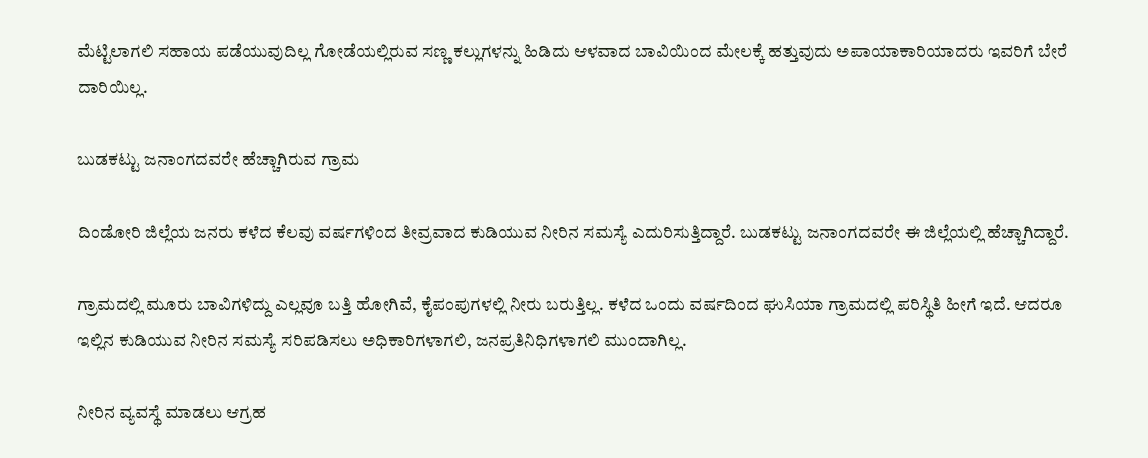ಮೆಟ್ಟಿಲಾಗಲಿ ಸಹಾಯ ಪಡೆಯುವುದಿಲ್ಲ ಗೋಡೆಯಲ್ಲಿರುವ ಸಣ್ಣ ಕಲ್ಲುಗಳನ್ನು ಹಿಡಿದು ಆಳವಾದ ಬಾವಿಯಿಂದ ಮೇಲಕ್ಕೆ ಹತ್ತುವುದು ಅಪಾಯಾಕಾರಿಯಾದರು ಇವರಿಗೆ ಬೇರೆ ದಾರಿಯಿಲ್ಲ.

ಬುಡಕಟ್ಟು ಜನಾಂಗದವರೇ ಹೆಚ್ಚಾಗಿರುವ ಗ್ರಾಮ

ದಿಂಡೋರಿ ಜಿಲ್ಲೆಯ ಜನರು ಕಳೆದ ಕೆಲವು ವರ್ಷಗಳಿಂದ ತೀವ್ರವಾದ ಕುಡಿಯುವ ನೀರಿನ ಸಮಸ್ಯೆ ಎದುರಿಸುತ್ತಿದ್ದಾರೆ. ಬುಡಕಟ್ಟು ಜನಾಂಗದವರೇ ಈ ಜಿಲ್ಲೆಯಲ್ಲಿ ಹೆಚ್ಚಾಗಿದ್ದಾರೆ.

ಗ್ರಾಮದಲ್ಲಿ ಮೂರು ಬಾವಿಗಳಿದ್ದು ಎಲ್ಲವೂ ಬತ್ತಿ ಹೋಗಿವೆ, ಕೈಪಂಪುಗಳಲ್ಲಿ ನೀರು ಬರುತ್ತಿಲ್ಲ. ಕಳೆದ ಒಂದು ವರ್ಷದಿಂದ ಘುಸಿಯಾ ಗ್ರಾಮದಲ್ಲಿ ಪರಿಸ್ಥಿತಿ ಹೀಗೆ ಇದೆ. ಆದರೂ ಇಲ್ಲಿನ ಕುಡಿಯುವ ನೀರಿನ ಸಮಸ್ಯೆ ಸರಿಪಡಿಸಲು ಅಧಿಕಾರಿಗಳಾಗಲಿ, ಜನಪ್ರತಿನಿಧಿಗಳಾಗಲಿ ಮುಂದಾಗಿಲ್ಲ.

ನೀರಿನ ವ್ಯವಸ್ಥೆ ಮಾಡಲು ಆಗ್ರಹ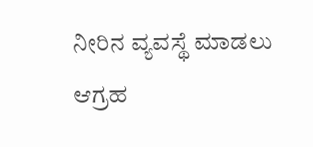ನೀರಿನ ವ್ಯವಸ್ಥೆ ಮಾಡಲು ಆಗ್ರಹ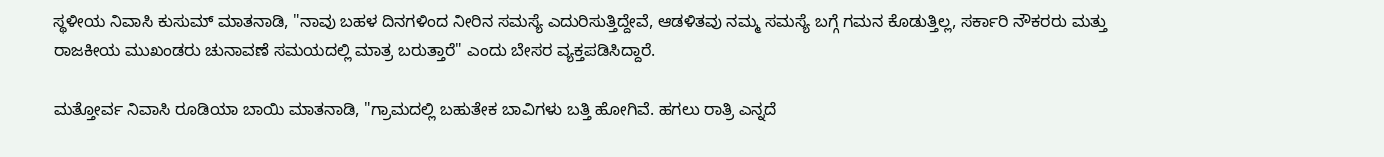ಸ್ಥಳೀಯ ನಿವಾಸಿ ಕುಸುಮ್ ಮಾತನಾಡಿ, "ನಾವು ಬಹಳ ದಿನಗಳಿಂದ ನೀರಿನ ಸಮಸ್ಯೆ ಎದುರಿಸುತ್ತಿದ್ದೇವೆ, ಆಡಳಿತವು ನಮ್ಮ ಸಮಸ್ಯೆ ಬಗ್ಗೆ ಗಮನ ಕೊಡುತ್ತಿಲ್ಲ, ಸರ್ಕಾರಿ ನೌಕರರು ಮತ್ತು ರಾಜಕೀಯ ಮುಖಂಡರು ಚುನಾವಣೆ ಸಮಯದಲ್ಲಿ ಮಾತ್ರ ಬರುತ್ತಾರೆ" ಎಂದು ಬೇಸರ ವ್ಯಕ್ತಪಡಿಸಿದ್ದಾರೆ.

ಮತ್ತೋರ್ವ ನಿವಾಸಿ ರೂಡಿಯಾ ಬಾಯಿ ಮಾತನಾಡಿ, "ಗ್ರಾಮದಲ್ಲಿ ಬಹುತೇಕ ಬಾವಿಗಳು ಬತ್ತಿ ಹೋಗಿವೆ. ಹಗಲು ರಾತ್ರಿ ಎನ್ನದೆ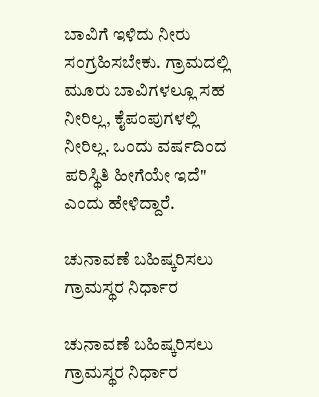ಬಾವಿಗೆ ಇಳಿದು ನೀರು ಸಂಗ್ರಹಿಸಬೇಕು. ಗ್ರಾಮದಲ್ಲಿ ಮೂರು ಬಾವಿಗಳಲ್ಲೂ ಸಹ ನೀರಿಲ್ಲ, ಕೈಪಂಪುಗಳಲ್ಲಿ ನೀರಿಲ್ಲ. ಒಂದು ವರ್ಷದಿಂದ ಪರಿಸ್ಥಿತಿ ಹೀಗೆಯೇ ಇದೆ" ಎಂದು ಹೇಳಿದ್ದಾರೆ.

ಚುನಾವಣೆ ಬಹಿಷ್ಕರಿಸಲು ಗ್ರಾಮಸ್ಥರ ನಿರ್ಧಾರ

ಚುನಾವಣೆ ಬಹಿಷ್ಕರಿಸಲು ಗ್ರಾಮಸ್ಥರ ನಿರ್ಧಾರ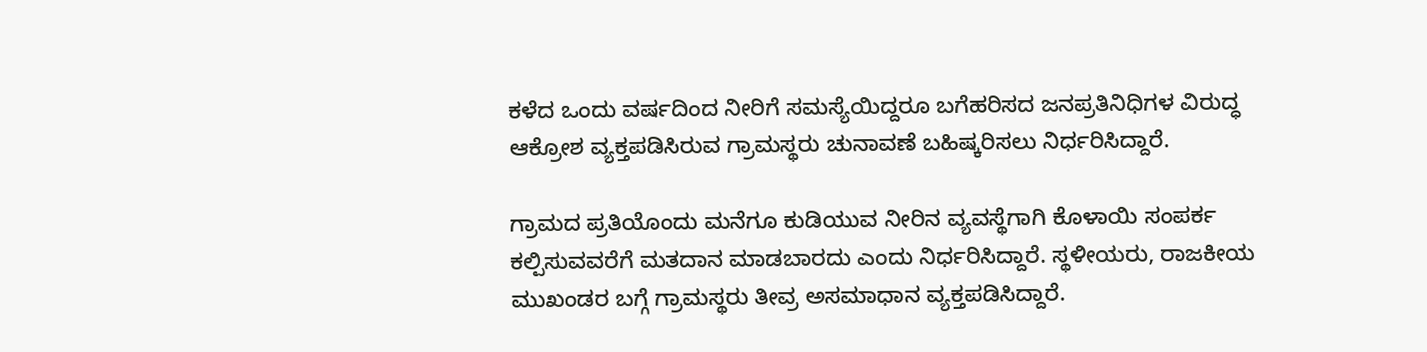ಕಳೆದ ಒಂದು ವರ್ಷದಿಂದ ನೀರಿಗೆ ಸಮಸ್ಯೆಯಿದ್ದರೂ ಬಗೆಹರಿಸದ ಜನಪ್ರತಿನಿಧಿಗಳ ವಿರುದ್ಧ ಆಕ್ರೋಶ ವ್ಯಕ್ತಪಡಿಸಿರುವ ಗ್ರಾಮಸ್ಥರು ಚುನಾವಣೆ ಬಹಿಷ್ಕರಿಸಲು ನಿರ್ಧರಿಸಿದ್ದಾರೆ.

ಗ್ರಾಮದ ಪ್ರತಿಯೊಂದು ಮನೆಗೂ ಕುಡಿಯುವ ನೀರಿನ ವ್ಯವಸ್ಥೆಗಾಗಿ ಕೊಳಾಯಿ ಸಂಪರ್ಕ ಕಲ್ಪಿಸುವವರೆಗೆ ಮತದಾನ ಮಾಡಬಾರದು ಎಂದು ನಿರ್ಧರಿಸಿದ್ದಾರೆ. ಸ್ಥಳೀಯರು, ರಾಜಕೀಯ ಮುಖಂಡರ ಬಗ್ಗೆ ಗ್ರಾಮಸ್ಥರು ತೀವ್ರ ಅಸಮಾಧಾನ ವ್ಯಕ್ತಪಡಿಸಿದ್ದಾರೆ.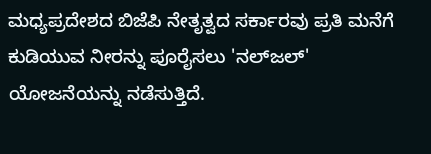ಮಧ್ಯಪ್ರದೇಶದ ಬಿಜೆಪಿ ನೇತೃತ್ವದ ಸರ್ಕಾರವು ಪ್ರತಿ ಮನೆಗೆ ಕುಡಿಯುವ ನೀರನ್ನು ಪೂರೈಸಲು 'ನಲ್‌ಜಲ್' ಯೋಜನೆಯನ್ನು ನಡೆಸುತ್ತಿದೆ.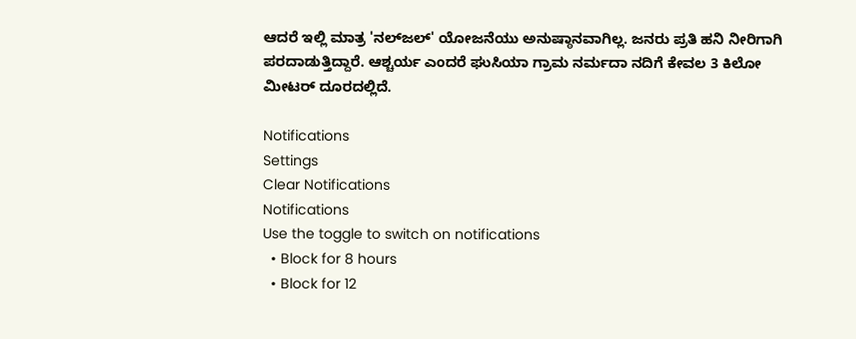ಆದರೆ ಇಲ್ಲಿ ಮಾತ್ರ 'ನಲ್‌ಜಲ್‌' ಯೋಜನೆಯು ಅನುಷ್ಠಾನವಾಗಿಲ್ಲ. ಜನರು ಪ್ರತಿ ಹನಿ ನೀರಿಗಾಗಿ ಪರದಾಡುತ್ತಿದ್ದಾರೆ. ಆಶ್ಚರ್ಯ ಎಂದರೆ ಘುಸಿಯಾ ಗ್ರಾಮ ನರ್ಮದಾ ನದಿಗೆ ಕೇವಲ 3 ಕಿಲೋ ಮೀಟರ್ ದೂರದಲ್ಲಿದೆ.

Notifications
Settings
Clear Notifications
Notifications
Use the toggle to switch on notifications
  • Block for 8 hours
  • Block for 12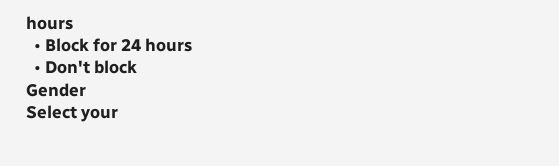hours
  • Block for 24 hours
  • Don't block
Gender
Select your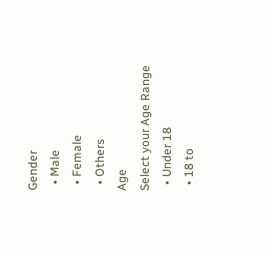Gender
  • Male
  • Female
  • Others
Age
Select your Age Range
  • Under 18
  • 18 to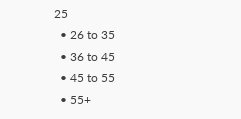25
  • 26 to 35
  • 36 to 45
  • 45 to 55
  • 55+